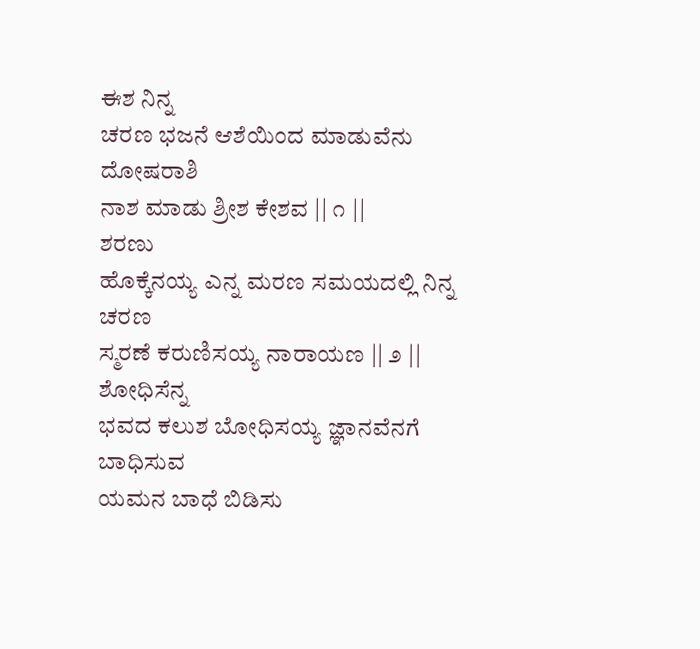ಈಶ ನಿನ್ನ
ಚರಣ ಭಜನೆ ಆಶೆಯಿಂದ ಮಾಡುವೆನು
ದೋಷರಾಶಿ
ನಾಶ ಮಾಡು ಶ್ರೀಶ ಕೇಶವ || ೧ ||
ಶರಣು
ಹೊಕ್ಕೆನಯ್ಯ ಎನ್ನ ಮರಣ ಸಮಯದಲ್ಲಿ ನಿನ್ನ
ಚರಣ
ಸ್ಮರಣೆ ಕರುಣಿಸಯ್ಯ ನಾರಾಯಣ || ೨ ||
ಶೋಧಿಸೆನ್ನ
ಭವದ ಕಲುಶ ಬೋಧಿಸಯ್ಯ ಜ್ಞಾನವೆನಗೆ
ಬಾಧಿಸುವ
ಯಮನ ಬಾಧೆ ಬಿಡಿಸು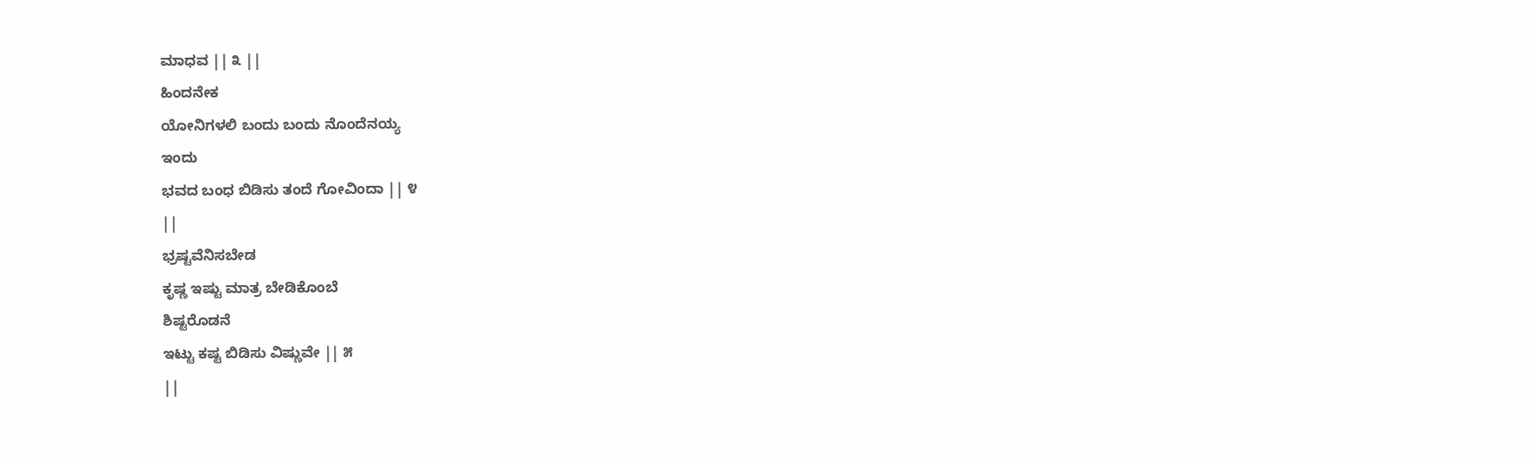ಮಾಧವ || ೩ ||
ಹಿಂದನೇಕ
ಯೋನಿಗಳಲಿ ಬಂದು ಬಂದು ನೊಂದೆನಯ್ಯ
ಇಂದು
ಭವದ ಬಂಧ ಬಿಡಿಸು ತಂದೆ ಗೋವಿಂದಾ || ೪
||
ಭ್ರಷ್ಟವೆನಿಸಬೇಡ
ಕೃಷ್ಣ ಇಷ್ಟು ಮಾತ್ರ ಬೇಡಿಕೊಂಬೆ
ಶಿಷ್ಟರೊಡನೆ
ಇಟ್ಟು ಕಷ್ಟ ಬಿಡಿಸು ವಿಷ್ಣುವೇ || ೫
||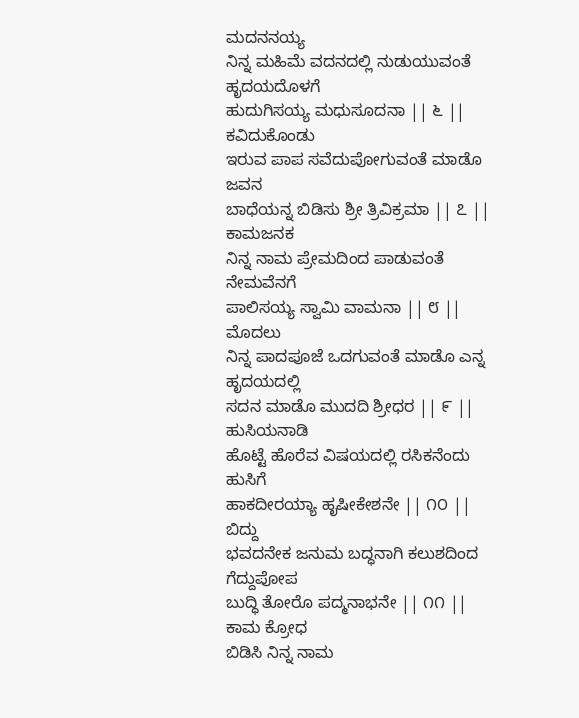ಮದನನಯ್ಯ
ನಿನ್ನ ಮಹಿಮೆ ವದನದಲ್ಲಿ ನುಡುಯುವಂತೆ
ಹೃದಯದೊಳಗೆ
ಹುದುಗಿಸಯ್ಯ ಮಧುಸೂದನಾ || ೬ ||
ಕವಿದುಕೊಂಡು
ಇರುವ ಪಾಪ ಸವೆದುಪೋಗುವಂತೆ ಮಾಡೊ
ಜವನ
ಬಾಧೆಯನ್ನ ಬಿಡಿಸು ಶ್ರೀ ತ್ರಿವಿಕ್ರಮಾ || ೭ ||
ಕಾಮಜನಕ
ನಿನ್ನ ನಾಮ ಪ್ರೇಮದಿಂದ ಪಾಡುವಂತೆ
ನೇಮವೆನಗೆ
ಪಾಲಿಸಯ್ಯ ಸ್ವಾಮಿ ವಾಮನಾ || ೮ ||
ಮೊದಲು
ನಿನ್ನ ಪಾದಪೂಜೆ ಒದಗುವಂತೆ ಮಾಡೊ ಎನ್ನ
ಹೃದಯದಲ್ಲಿ
ಸದನ ಮಾಡೊ ಮುದದಿ ಶ್ರೀಧರ || ೯ ||
ಹುಸಿಯನಾಡಿ
ಹೊಟ್ಟೆ ಹೊರೆವ ವಿಷಯದಲ್ಲಿ ರಸಿಕನೆಂದು
ಹುಸಿಗೆ
ಹಾಕದೀರಯ್ಯಾ ಹೃಷೀಕೇಶನೇ || ೧೦ ||
ಬಿದ್ದು
ಭವದನೇಕ ಜನುಮ ಬದ್ಧನಾಗಿ ಕಲುಶದಿಂದ
ಗೆದ್ದುಪೋಪ
ಬುದ್ಧಿ ತೋರೊ ಪದ್ಮನಾಭನೇ || ೧೧ ||
ಕಾಮ ಕ್ರೋಧ
ಬಿಡಿಸಿ ನಿನ್ನ ನಾಮ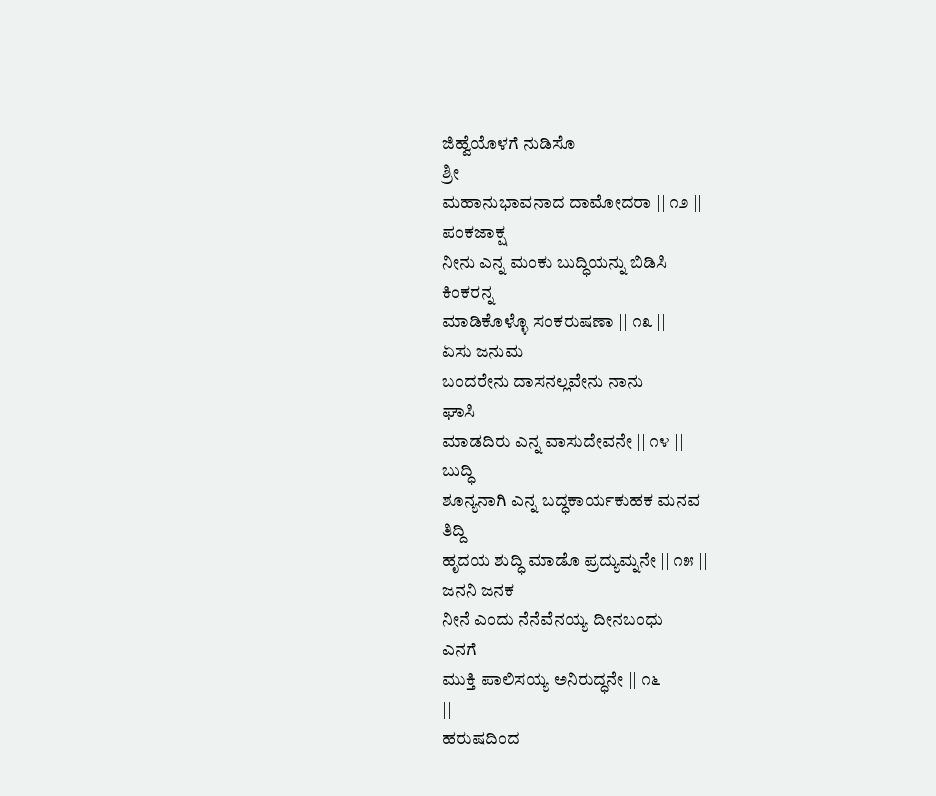ಜಿಹ್ವೆಯೊಳಗೆ ನುಡಿಸೊ
ಶ್ರೀ
ಮಹಾನುಭಾವನಾದ ದಾಮೋದರಾ || ೧೨ ||
ಪಂಕಜಾಕ್ಷ
ನೀನು ಎನ್ನ ಮಂಕು ಬುದ್ಧಿಯನ್ನು ಬಿಡಿಸಿ
ಕಿಂಕರನ್ನ
ಮಾಡಿಕೊಳ್ಳೊ ಸಂಕರುಷಣಾ || ೧೩ ||
ಏಸು ಜನುಮ
ಬಂದರೇನು ದಾಸನಲ್ಲವೇನು ನಾನು
ಘಾಸಿ
ಮಾಡದಿರು ಎನ್ನ ವಾಸುದೇವನೇ || ೧೪ ||
ಬುದ್ಧಿ
ಶೂನ್ಯನಾಗಿ ಎನ್ನ ಬದ್ಧಕಾರ್ಯಕುಹಕ ಮನವ
ತಿದ್ದಿ
ಹೃದಯ ಶುದ್ಧಿ ಮಾಡೊ ಪ್ರದ್ಯುಮ್ನನೇ || ೧೫ ||
ಜನನಿ ಜನಕ
ನೀನೆ ಎಂದು ನೆನೆವೆನಯ್ಯ ದೀನಬಂಧು
ಎನಗೆ
ಮುಕ್ತಿ ಪಾಲಿಸಯ್ಯ ಅನಿರುದ್ಧನೇ || ೧೬
||
ಹರುಷದಿಂದ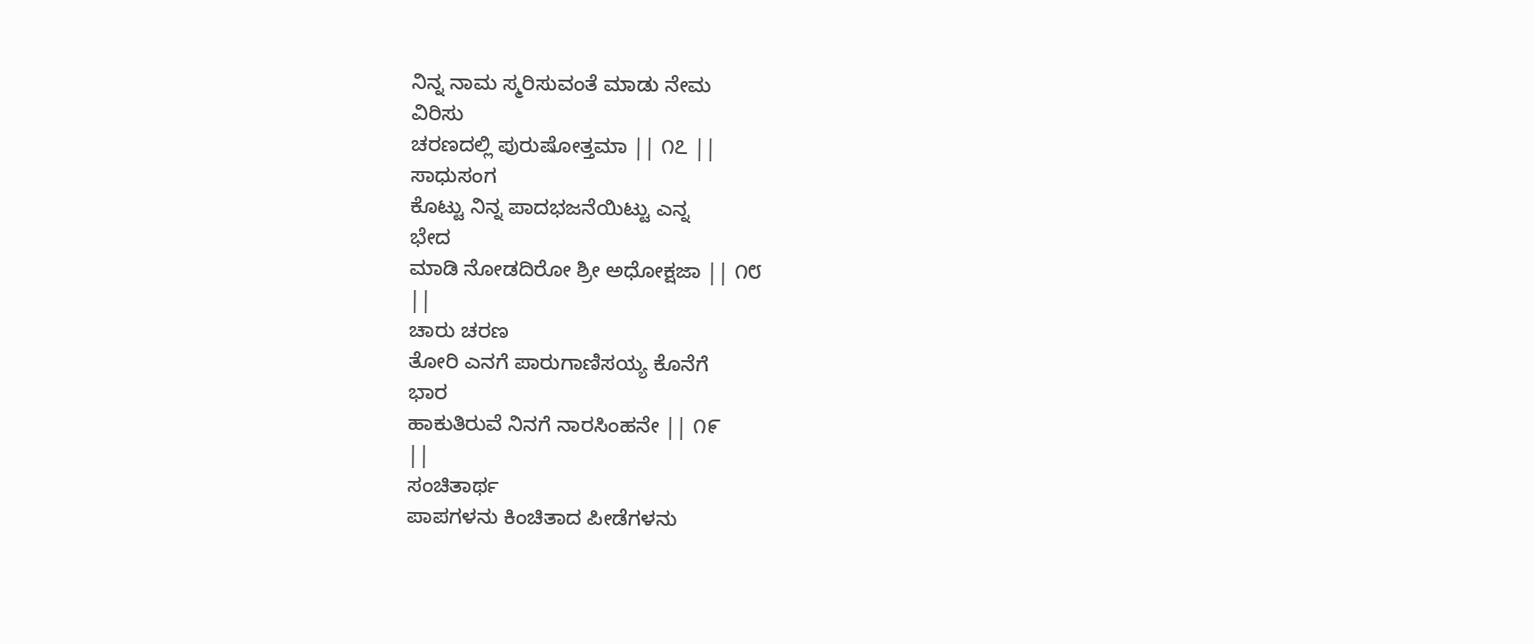ನಿನ್ನ ನಾಮ ಸ್ಮರಿಸುವಂತೆ ಮಾಡು ನೇಮ
ವಿರಿಸು
ಚರಣದಲ್ಲಿ ಪುರುಷೋತ್ತಮಾ || ೧೭ ||
ಸಾಧುಸಂಗ
ಕೊಟ್ಟು ನಿನ್ನ ಪಾದಭಜನೆಯಿಟ್ಟು ಎನ್ನ
ಭೇದ
ಮಾಡಿ ನೋಡದಿರೋ ಶ್ರೀ ಅಧೋಕ್ಷಜಾ || ೧೮
||
ಚಾರು ಚರಣ
ತೋರಿ ಎನಗೆ ಪಾರುಗಾಣಿಸಯ್ಯ ಕೊನೆಗೆ
ಭಾರ
ಹಾಕುತಿರುವೆ ನಿನಗೆ ನಾರಸಿಂಹನೇ || ೧೯
||
ಸಂಚಿತಾರ್ಥ
ಪಾಪಗಳನು ಕಿಂಚಿತಾದ ಪೀಡೆಗಳನು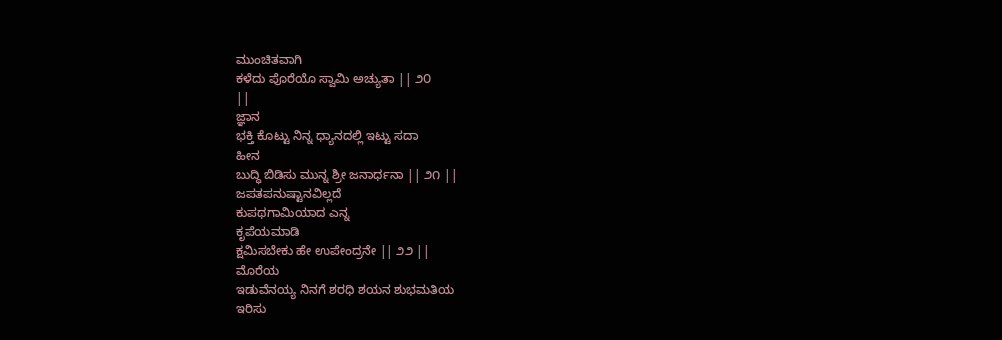ಮುಂಚಿತವಾಗಿ
ಕಳೆದು ಪೊರೆಯೊ ಸ್ವಾಮಿ ಅಚ್ಯುತಾ || ೨೦
||
ಜ್ಞಾನ
ಭಕ್ತಿ ಕೊಟ್ಟು ನಿನ್ನ ಧ್ಯಾನದಲ್ಲಿ ಇಟ್ಟು ಸದಾ
ಹೀನ
ಬುದ್ಧಿ ಬಿಡಿಸು ಮುನ್ನ ಶ್ರೀ ಜನಾರ್ಧನಾ || ೨೧ ||
ಜಪತಪನುಷ್ಟಾನವಿಲ್ಲದೆ
ಕುಪಥಗಾಮಿಯಾದ ಎನ್ನ
ಕೃಪೆಯಮಾಡಿ
ಕ್ಷಮಿಸಬೇಕು ಹೇ ಉಪೇಂದ್ರನೇ || ೨೨ ||
ಮೊರೆಯ
ಇಡುವೆನಯ್ಯ ನಿನಗೆ ಶರಧಿ ಶಯನ ಶುಭಮತಿಯ
ಇರಿಸು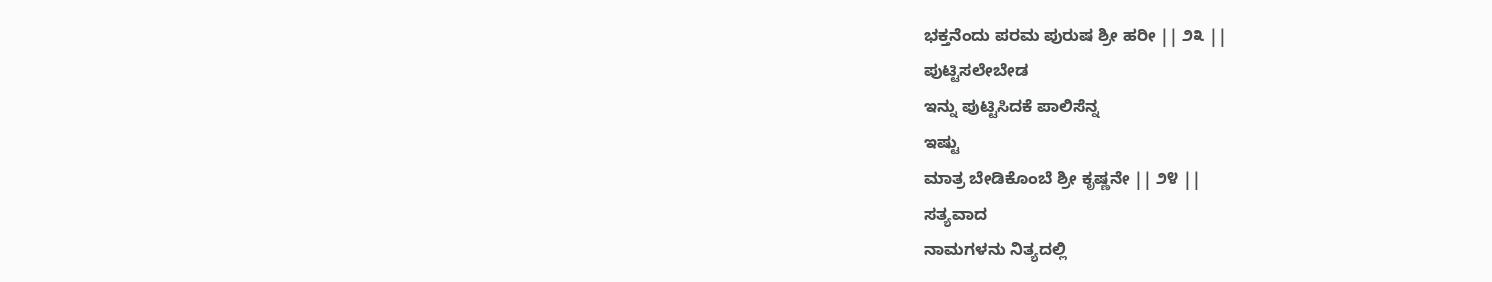ಭಕ್ತನೆಂದು ಪರಮ ಪುರುಷ ಶ್ರೀ ಹರೀ || ೨೩ ||
ಪುಟ್ಟಿಸಲೇಬೇಡ
ಇನ್ನು ಪುಟ್ಟಿಸಿದಕೆ ಪಾಲಿಸೆನ್ನ
ಇಷ್ಟು
ಮಾತ್ರ ಬೇಡಿಕೊಂಬೆ ಶ್ರೀ ಕೃಷ್ಣನೇ || ೨೪ ||
ಸತ್ಯವಾದ
ನಾಮಗಳನು ನಿತ್ಯದಲ್ಲಿ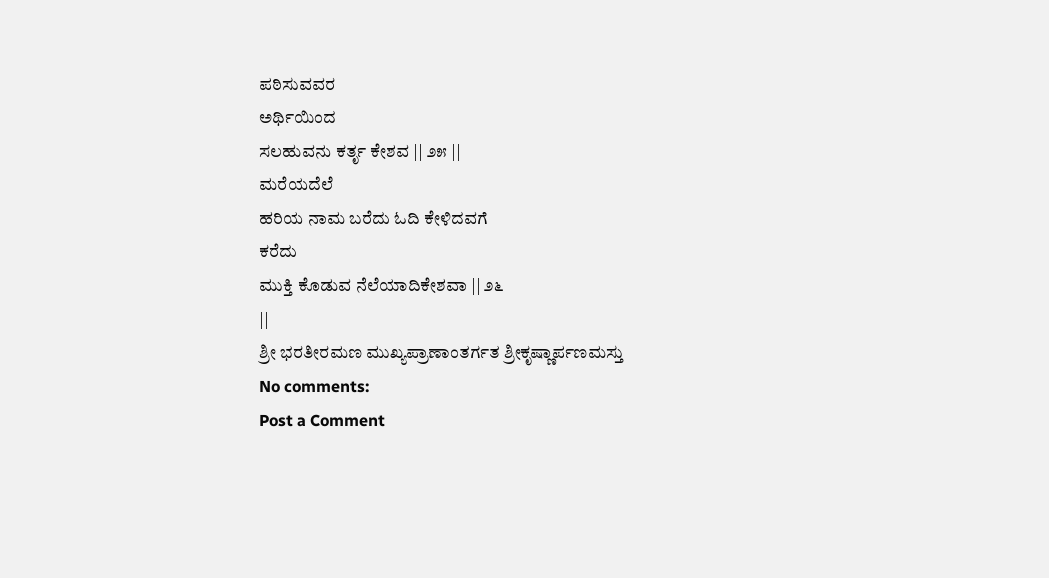ಪಠಿಸುವವರ
ಅರ್ಥಿಯಿಂದ
ಸಲಹುವನು ಕರ್ತೃ ಕೇಶವ || ೨೫ ||
ಮರೆಯದೆಲೆ
ಹರಿಯ ನಾಮ ಬರೆದು ಓದಿ ಕೇಳಿದವಗೆ
ಕರೆದು
ಮುಕ್ತಿ ಕೊಡುವ ನೆಲೆಯಾದಿಕೇಶವಾ || ೨೬
||
ಶ್ರೀ ಭರತೀರಮಣ ಮುಖ್ಯಪ್ರಾಣಾಂತರ್ಗತ ಶ್ರೀಕೃಷ್ಣಾರ್ಪಣಮಸ್ತು
No comments:
Post a Comment